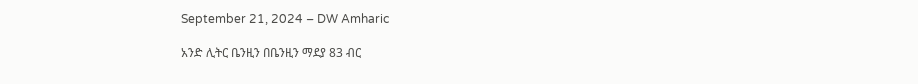September 21, 2024 – DW Amharic

አንድ ሊትር ቤንዚን በቤንዚን ማደያ 83 ብር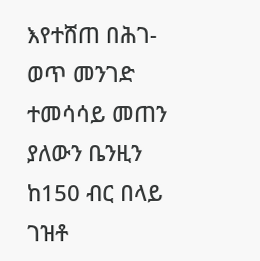እየተሸጠ በሕገ-ወጥ መንገድ ተመሳሳይ መጠን ያለውን ቤንዚን ከ150 ብር በላይ ገዝቶ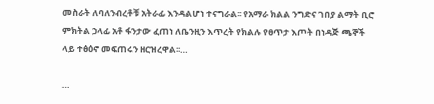መስራት ለባለንብረቶቹ አትራፊ እንዳልሆነ ተናግራል፡፡ የአማራ ክልል ንግድና ገበያ ልማት ቢሮ ምክትል ኃላፊ አቶ ፋንታው ፈጠነ ለቤንዚን እጥረት የክልሉ የፀጥታ እጦት በነዳጅ ጫኞች ላይ ተፅዕኖ መፍጠሩን ዘርዝረዋል፡፡…

…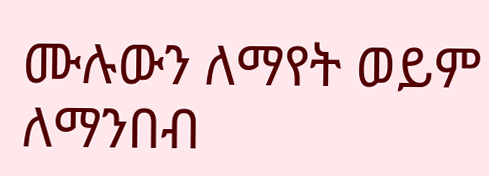ሙሉውን ለማየት ወይም ለማንበብ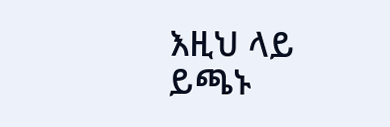እዚህ ላይ ይጫኑ